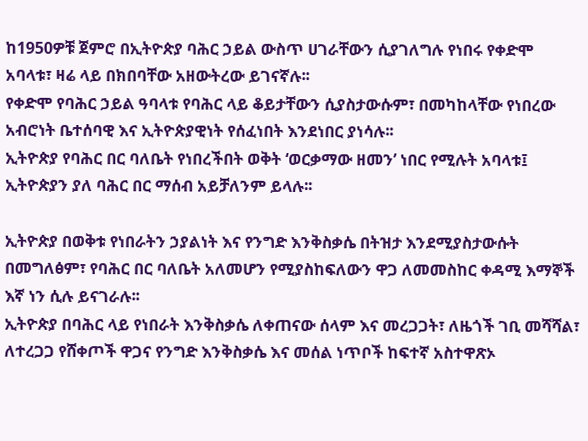ከ1950ዎቹ ጀምሮ በኢትዮጵያ ባሕር ኃይል ውስጥ ሀገራቸውን ሲያገለግሉ የነበሩ የቀድሞ አባላቱ፣ ዛሬ ላይ በክበባቸው አዘውትረው ይገናኛሉ፡፡
የቀድሞ የባሕር ኃይል ዓባላቱ የባሕር ላይ ቆይታቸውን ሲያስታውሱም፣ በመካከላቸው የነበረው አብሮነት ቤተሰባዊ እና ኢትዮጵያዊነት የሰፈነበት እንደነበር ያነሳሉ፡፡
ኢትዮጵያ የባሕር በር ባለቤት የነበረችበት ወቅት ‘ወርቃማው ዘመን’ ነበር የሚሉት አባላቱ፤ ኢትዮጵያን ያለ ባሕር በር ማሰብ አይቻለንም ይላሉ፡፡

ኢትዮጵያ በወቅቱ የነበራትን ኃያልነት እና የንግድ እንቅስቃሴ በትዝታ እንደሚያስታውሱት በመግለፅም፣ የባሕር በር ባለቤት አለመሆን የሚያስከፍለውን ዋጋ ለመመስከር ቀዳሚ እማኞች እኛ ነን ሲሉ ይናገራሉ፡፡
ኢትዮጵያ በባሕር ላይ የነበራት እንቅስቃሴ ለቀጠናው ሰላም እና መረጋጋት፣ ለዜጎች ገቢ መሻሻል፣ ለተረጋጋ የሸቀጦች ዋጋና የንግድ እንቅስቃሴ እና መሰል ነጥቦች ከፍተኛ አስተዋጽኦ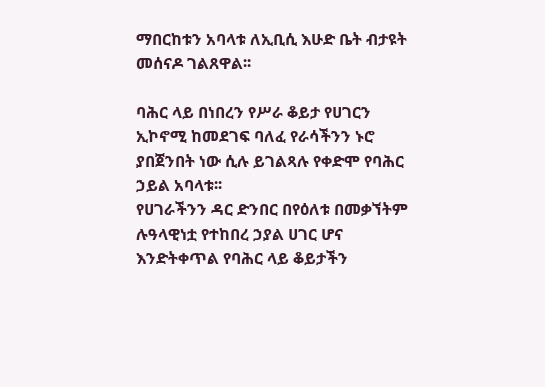ማበርከቱን አባላቱ ለኢቢሲ እሁድ ቤት ብታዩት መሰናዶ ገልጸዋል፡፡

ባሕር ላይ በነበረን የሥራ ቆይታ የሀገርን ኢኮኖሚ ከመደገፍ ባለፈ የራሳችንን ኑሮ ያበጀንበት ነው ሲሉ ይገልጻሉ የቀድሞ የባሕር ኃይል አባላቱ፡፡
የሀገራችንን ዳር ድንበር በየዕለቱ በመቃኘትም ሉዓላዊነቷ የተከበረ ኃያል ሀገር ሆና እንድትቀጥል የባሕር ላይ ቆይታችን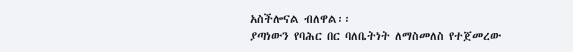አስችሎናል ብለዋል፡፡
ያጣነውን የባሕር በር ባለቤትነት ለማስመለስ የተጀመረው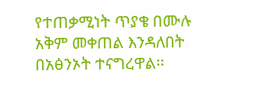የተጠቃሚነት ጥያቄ በሙሉ አቅም መቀጠል እንዳለበት በአፅንኦት ተናግረዋል፡፡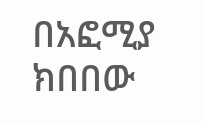በአፎሚያ ክበበው